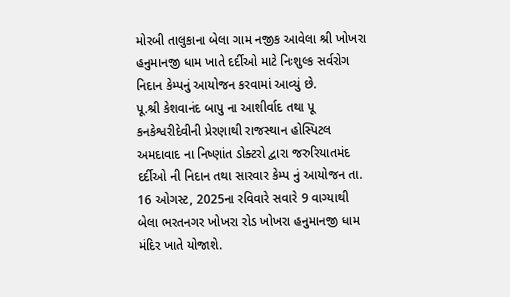મોરબી તાલુકાના બેલા ગામ નજીક આવેલા શ્રી ખોખરા હનુમાનજી ધામ ખાતે દર્દીઓ માટે નિઃશુલ્ક સર્વરોગ નિદાન કેમ્પનું આયોજન કરવામાં આવ્યું છે.
પૂ.શ્રી કેશવાનંદ બાપુ ના આશીર્વાદ તથા પૂ કનકેશ્વરીદેવીની પ્રેરણાથી રાજસ્થાન હોસ્પિટલ અમદાવાદ ના નિષ્ણાંત ડોક્ટરો દ્વારા જરુરિયાતમંદ દર્દીઓ ની નિદાન તથા સારવાર કેમ્પ નું આયોજન તા. 16 ઓગસ્ટ, 2025ના રવિવારે સવારે 9 વાગ્યાથી બેલા ભરતનગર ખોખરા રોડ ખોખરા હનુમાનજી ધામ મંદિર ખાતે યોજાશે.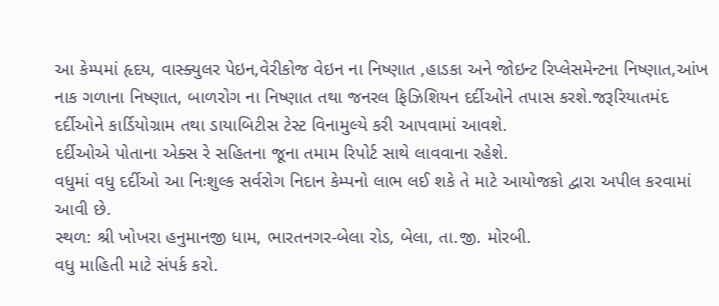આ કેમ્પમાં હૃદય, વાસ્ક્યુલર પેઇન,વેરીકોજ વેઇન ના નિષ્ણાત ,હાડકા અને જોઇન્ટ રિપ્લેસમેન્ટના નિષ્ણાત,આંખ નાક ગળાના નિષ્ણાત, બાળરોગ ના નિષ્ણાત તથા જનરલ ફિઝિશિયન દર્દીઓને તપાસ કરશે.જરૂરિયાતમંદ દર્દીઓને કાર્ડિયોગ્રામ તથા ડાયાબિટીસ ટેસ્ટ વિનામુલ્યે કરી આપવામાં આવશે.
દર્દીઓએ પોતાના એક્સ રે સહિતના જૂના તમામ રિપોર્ટ સાથે લાવવાના રહેશે.
વધુમાં વધુ દર્દીઓ આ નિઃશુલ્ક સર્વરોગ નિદાન કેમ્પનો લાભ લઈ શકે તે માટે આયોજકો દ્વારા અપીલ કરવામાં આવી છે.
સ્થળ: શ્રી ખોખરા હનુમાનજી ધામ, ભારતનગર-બેલા રોડ, બેલા, તા.જી. મોરબી.
વધુ માહિતી માટે સંપર્ક કરો.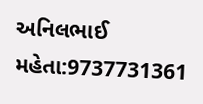અનિલભાઈ મહેતા:9737731361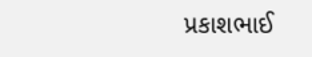પ્રકાશભાઈ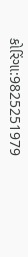કોરિંગા:9825251979